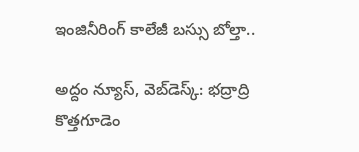ఇంజినీరింగ్‌ కాలేజీ బస్సు బోల్తా..

అద్దం న్యూస్, వెబ్‌డెస్క్: భద్రాద్రి కొత్తగూడెం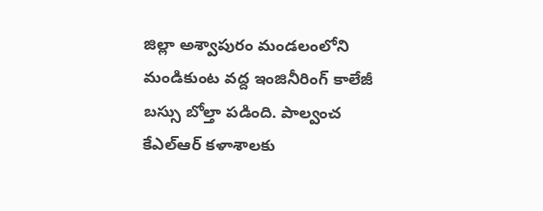జిల్లా అశ్వాపురం మండలంలోని మండికుంట వద్ద ఇంజినీరింగ్‌ కాలేజీ బస్సు బోల్తా పడింది. పాల్వంచ కేఎల్‌ఆర్‌ కళాశాలకు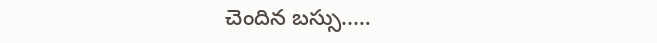చెందిన బస్సు..…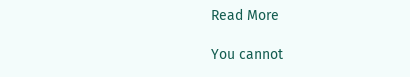Read More

You cannot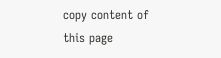copy content of this page